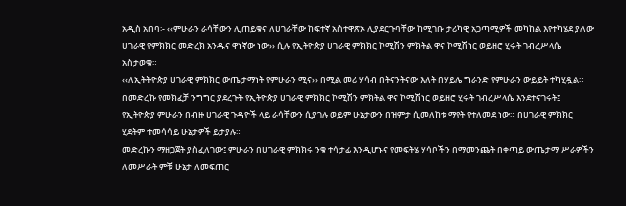አዲስ አበባ፡- ‹‹ምሁራን ራሳቸውን ሊጠይቁና ለሀገራቸው ከፍተኛ አስተዋጽኦ ሊያደርጉባቸው ከሚገቡ ታሪካዊ አጋጣሚዎች መካከል እየተካሄደ ያለው ሀገራዊ የምክክር መድረክ አንዱና ዋነኛው ነው›› ሲሉ የኢትዮጵያ ሀገራዊ ምክክር ኮሚሽን ምክትል ዋና ኮሚሽነር ወይዘሮ ሂሩት ገብረሥላሴ አስታወቁ።
‹‹ለኢትትዮጵያ ሀገራዊ ምክክር ውጤታማነት የምሁራን ሚና›› በሚል መሪ ሃሳብ በትናንትናው እለት በሃይሌ ግራንድ የምሁራን ውይይት ተካሂዷል። በመድረኩ የመክፈቻ ንግግር ያደረጉት የኢትዮጵያ ሀገራዊ ምክክር ኮሚሽን ምክትል ዋና ኮሚሽነር ወይዘሮ ሂሩት ገብረሥላሴ እንደተናገሩት፤ የኢትዮጵያ ምሁራን በብዙ ሀገራዊ ጉዳዮች ላይ ራሳቸውን ሲያገሉ ወይም ሁኔታውን በዝምታ ሲመለከቱ ማየት የተለመደ ነው። በሀገራዊ ምክክር ሂደትም ተመሳሳይ ሁኔታዎች ይታያሉ።
መድረኩን ማዘጋጀት ያስፈለገው፤ ምሁራን በሀገራዊ ምክክሩ ንቁ ተሳታፊ እንዲሆኑና የመፍትሄ ሃሳቦችን በማመንጨት በቀጣይ ውጤታማ ሥራዎችን ለመሥራት ምቹ ሁኔታ ለመፍጠር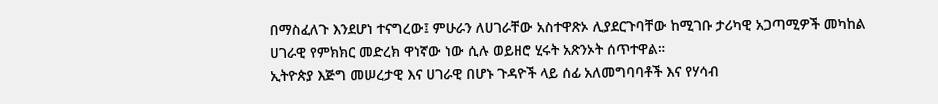በማስፈለጉ እንደሆነ ተናግረው፤ ምሁራን ለሀገራቸው አስተዋጽኦ ሊያደርጉባቸው ከሚገቡ ታሪካዊ አጋጣሚዎች መካከል ሀገራዊ የምክክር መድረክ ዋነኛው ነው ሲሉ ወይዘሮ ሂሩት አጽንኦት ሰጥተዋል።
ኢትዮጵያ እጅግ መሠረታዊ እና ሀገራዊ በሆኑ ጉዳዮች ላይ ሰፊ አለመግባባቶች እና የሃሳብ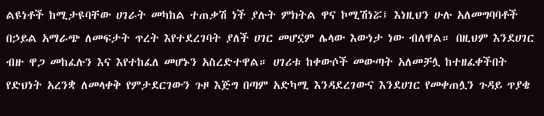ልዩነቶች ከሚታዩባቸው ሀገራት መካከል ተጠቃሽ ነች ያሉት ምክትል ዋና ኮሚሽነሯ፤ እነዚህን ሁሉ አለመግባባቶች በኃይል አማራጭ ለመፍታት ጥረት እየተደረገባት ያለች ሀገር መሆኗም ሌላው እውነታ ነው ብለዋል። በዚህም እንደሀገር ብዙ ዋጋ መከፈሉን እና እየተከፈለ መሆኑን አስረድተዋል። ሀገሪቱ ከቀውሶች መውጣት አለመቻሏ ከተዘፈቀችበት የድህነት አረንቋ ለመላቀቅ የምታደርገውን ጉዞ እጅግ በጣም አድካሚ እንዳደረገውና እንደሀገር የመቀጠሏን ጉዳይ ጥያቄ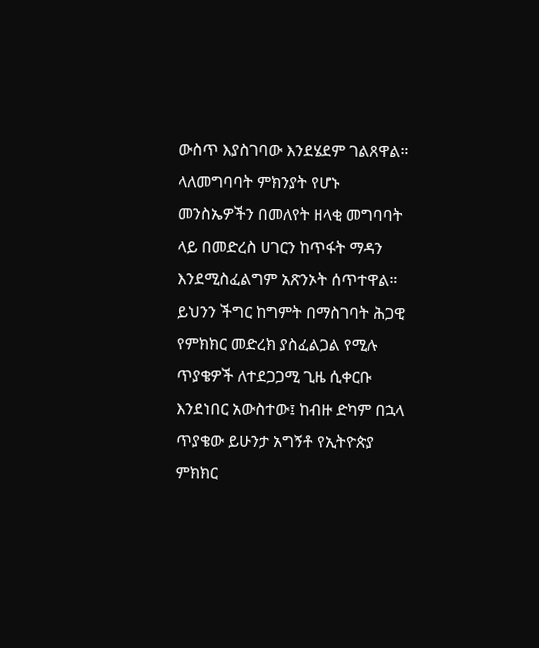ውስጥ እያስገባው እንደሄደም ገልጸዋል።
ላለመግባባት ምክንያት የሆኑ መንስኤዎችን በመለየት ዘላቂ መግባባት ላይ በመድረስ ሀገርን ከጥፋት ማዳን እንደሚስፈልግም አጽንኦት ሰጥተዋል። ይህንን ችግር ከግምት በማስገባት ሕጋዊ የምክክር መድረክ ያስፈልጋል የሚሉ ጥያቄዎች ለተደጋጋሚ ጊዜ ሲቀርቡ እንደነበር አውስተው፤ ከብዙ ድካም በኋላ ጥያቄው ይሁንታ አግኝቶ የኢትዮጵያ ምክክር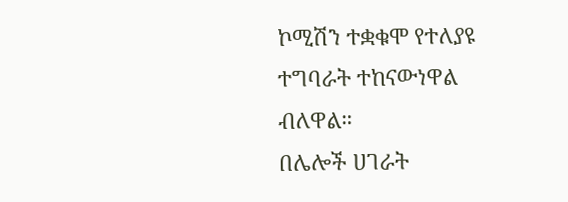ኮሚሽን ተቋቁሞ የተለያዩ ተግባራት ተከናውነዋል ብለዋል።
በሌሎች ሀገራት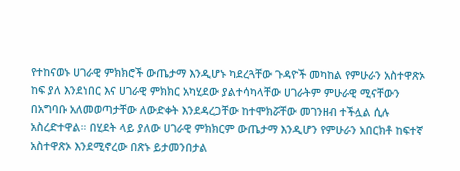የተከናወኑ ሀገራዊ ምክክሮች ውጤታማ እንዲሆኑ ካደረጓቸው ጉዳዮች መካከል የምሁራን አስተዋጽኦ ከፍ ያለ እንደነበር እና ሀገራዊ ምክክር አካሂደው ያልተሳካላቸው ሀገራትም ምሁራዊ ሚናቸውን በአግባቡ አለመወጣታቸው ለውድቀት እንደዳረጋቸው ከተሞክሯቸው መገንዘብ ተችሏል ሲሉ አስረድተዋል። በሂደት ላይ ያለው ሀገራዊ ምክክርም ውጤታማ እንዲሆን የምሁራን አበርክቶ ከፍተኛ አስተዋጽኦ እንደሚኖረው በጽኑ ይታመንበታል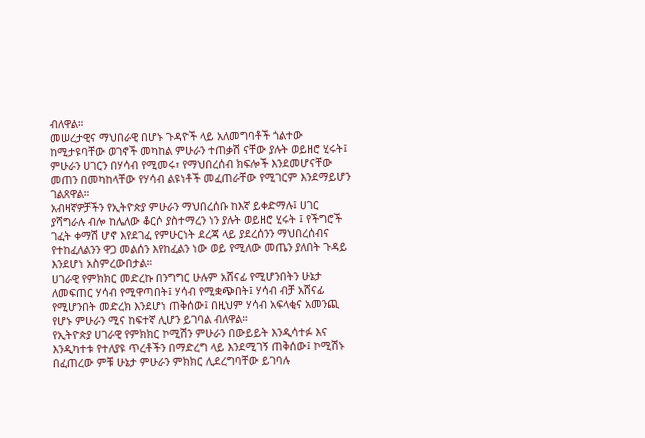ብለዋል።
መሠረታዊና ማህበራዊ በሆኑ ጉዳዮች ላይ አለመግባቶች ጎልተው ከሚታዩባቸው ወገኖች መካከል ምሁራን ተጠቃሽ ናቸው ያሉት ወይዘሮ ሂሩት፤ ምሁራን ሀገርን በሃሳብ የሚመሩ፣ የማህበረሰብ ክፍሎች እንደመሆናቸው መጠን በመካከላቸው የሃሳብ ልዩነቶች መፈጠራቸው የሚገርም እንደማይሆን ገልጸዋል።
አብዛኛዎቻችን የኢትዮጵያ ምሁራን ማህበረሰቡ ከእኛ ይቀድማሉ፤ ሀገር ያሻግራሉ ብሎ ከሌለው ቆርሶ ያስተማረን ነን ያሉት ወይዘሮ ሂሩት ፤ የችግሮች ገፈት ቀማሽ ሆኖ እየደገፈ የምሁርነት ደረጃ ላይ ያደረሰንን ማህበረሰብና የተከፈለልንን ዋጋ መልሰን እየከፈልን ነው ወይ የሚለው መጤን ያለበት ጉዳይ እንደሆነ አስምረውበታል።
ሀገራዊ የምክክር መድረኩ በንግግር ሁሉም አሸናፊ የሚሆንበትን ሁኔታ ለመፍጠር ሃሳብ የሚዋጣበት፤ ሃሳብ የሚቋጭበት፤ ሃሳብ ብቻ አሸናፊ የሚሆንበት መድረክ እንደሆነ ጠቅሰው፤ በዚህም ሃሳብ አፍላቂና አመንጪ የሆኑ ምሁራን ሚና ከፍተኛ ሊሆን ይገባል ብለዋል።
የኢትዮጵያ ሀገራዊ የምክክር ኮሚሽን ምሁራን በውይይት እንዲሳተፉ እና እንዲካተቱ የተለያዩ ጥረቶችን በማድረግ ላይ እንደሚገኝ ጠቅሰው፤ ኮሚሽኑ በፈጠረው ምቹ ሁኔታ ምሁራን ምክክር ሊደረግባቸው ይገባሉ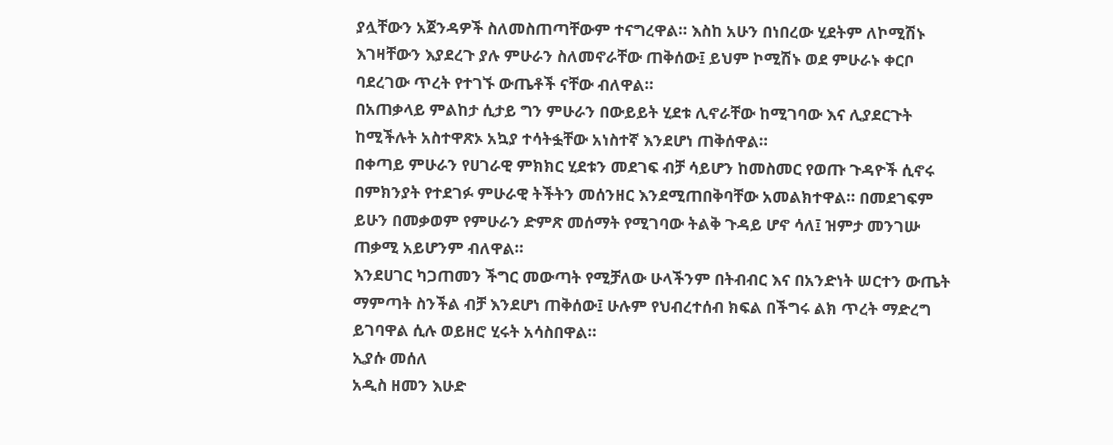ያሏቸውን አጀንዳዎች ስለመስጠጣቸውም ተናግረዋል። እስከ አሁን በነበረው ሂደትም ለኮሚሽኑ እገዛቸውን እያደረጉ ያሉ ምሁራን ስለመኖራቸው ጠቅሰው፤ ይህም ኮሚሽኑ ወደ ምሁራኑ ቀርቦ ባደረገው ጥረት የተገኙ ውጤቶች ናቸው ብለዋል።
በአጠቃላይ ምልከታ ሲታይ ግን ምሁራን በውይይት ሂደቱ ሊኖራቸው ከሚገባው እና ሊያደርጉት ከሚችሉት አስተዋጽኦ አኳያ ተሳትፏቸው አነስተኛ እንደሆነ ጠቅሰዋል።
በቀጣይ ምሁራን የሀገራዊ ምክክር ሂደቱን መደገፍ ብቻ ሳይሆን ከመስመር የወጡ ጉዳዮች ሲኖሩ በምክንያት የተደገፉ ምሁራዊ ትችትን መሰንዘር እንደሚጠበቅባቸው አመልክተዋል። በመደገፍም ይሁን በመቃወም የምሁራን ድምጽ መሰማት የሚገባው ትልቅ ጉዳይ ሆኖ ሳለ፤ ዝምታ መንገሡ ጠቃሚ አይሆንም ብለዋል።
እንደሀገር ካጋጠመን ችግር መውጣት የሚቻለው ሁላችንም በትብብር እና በአንድነት ሠርተን ውጤት ማምጣት ስንችል ብቻ እንደሆነ ጠቅሰው፤ ሁሉም የህብረተሰብ ክፍል በችግሩ ልክ ጥረት ማድረግ ይገባዋል ሲሉ ወይዘሮ ሂሩት አሳስበዋል።
ኢያሱ መሰለ
አዲስ ዘመን እሁድ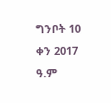ግንቦት 10 ቀን 2017 ዓ.ም